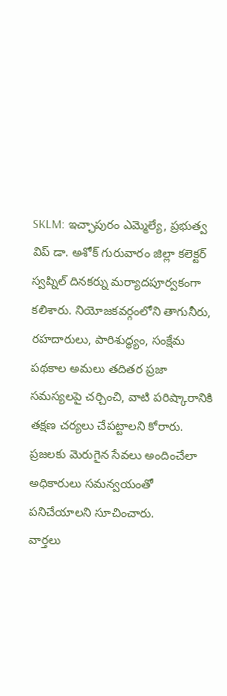SKLM: ఇచ్ఛాపురం ఎమ్మెల్యే, ప్రభుత్వ విప్ డా. అశోక్ గురువారం జిల్లా కలెక్టర్ స్వప్నిల్ దినకర్ను మర్యాదపూర్వకంగా కలిశారు. నియోజకవర్గంలోని తాగునీరు, రహదారులు, పారిశుద్ధ్యం, సంక్షేమ పథకాల అమలు తదితర ప్రజా సమస్యలపై చర్చించి, వాటి పరిష్కారానికి తక్షణ చర్యలు చేపట్టాలని కోరారు. ప్రజలకు మెరుగైన సేవలు అందించేలా అధికారులు సమన్వయంతో పనిచేయాలని సూచించారు.
వార్తలు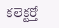కలెక్టర్తో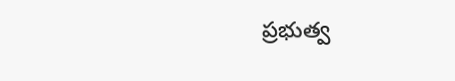ప్రభుత్వ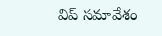విప్ సమావేశం